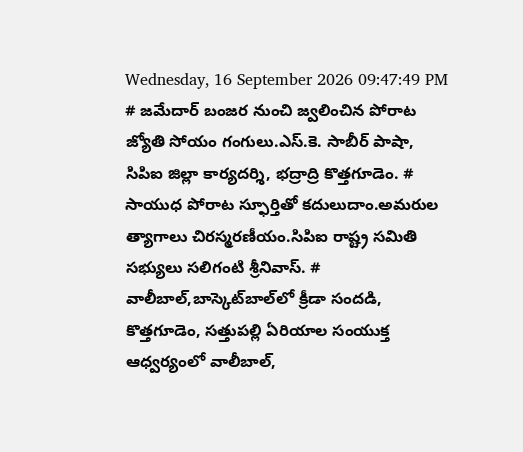Wednesday, 16 September 2026 09:47:49 PM
# జమేదార్ బంజర నుంచి జ్వలించిన పోరాట జ్యోతి సోయం గంగులు.ఎస్.కె. సాబీర్ పాషా, సిపిఐ జిల్లా కార్యదర్శి, భద్రాద్రి కొత్తగూడెం. # సాయుధ పోరాట స్ఫూర్తితో కదులుదాం.అమరుల త్యాగాలు చిరస్మరణీయం.సిపిఐ రాష్ట్ర సమితి సభ్యులు సలిగంటి శ్రీనివాస్. # వాలీబాల్‌,బాస్కెట్‌బాల్‌లో క్రీడా సందడి, కొత్తగూడెం, సత్తుపల్లి ఏరియాల సంయుక్త ఆధ్వర్యంలో వాలీబాల్,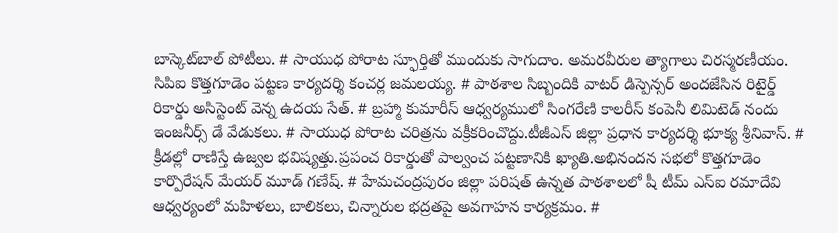బాస్కెట్‌బాల్ పోటీలు. # సాయుధ పోరాట స్ఫూర్తితో ముందుకు సాగుదాం. అమరవీరుల త్యాగాలు చిరస్మరణీయం. సిపిఐ కొత్తగూడెం పట్టణ కార్యదర్శి కంచర్ల జమలయ్య. # పాఠశాల సిబ్బందికి వాటర్ డిస్పెన్సర్ అందజేసిన రిటైర్డ్ రికార్డు అసిస్టెంట్ వెన్న ఉదయ సేత్. # బ్రహ్మా కుమారీస్ ఆధ్వర్యములో సింగరేణి కాలరీస్ కంపెనీ లిమిటెడ్ నందు ఇంజనీర్స్ డే వేడుకలు. # సాయుధ పోరాట చరిత్రను వక్రీకరించొద్దు.టీజీఎస్ జిల్లా ప్రధాన కార్యదర్శి భూక్య శ్రీనివాస్. # క్రీడల్లో రాణిస్తే ఉజ్వల భవిష్యత్తు.ప్రపంచ రికార్డుతో పాల్వంచ పట్టణానికి ఖ్యాతి.అభినందన సభలో కొత్తగూడెం కార్పొరేషన్ మేయర్ మూడ్ గణేష్. # హేమచంద్రపురం జిల్లా పరిషత్ ఉన్నత పాఠశాలలో షీ టీమ్‌ ఎస్‌ఐ రమాదేవి ఆధ్వర్యంలో మహిళలు, బాలికలు, చిన్నారుల భద్రతపై అవగాహన కార్యక్రమం. #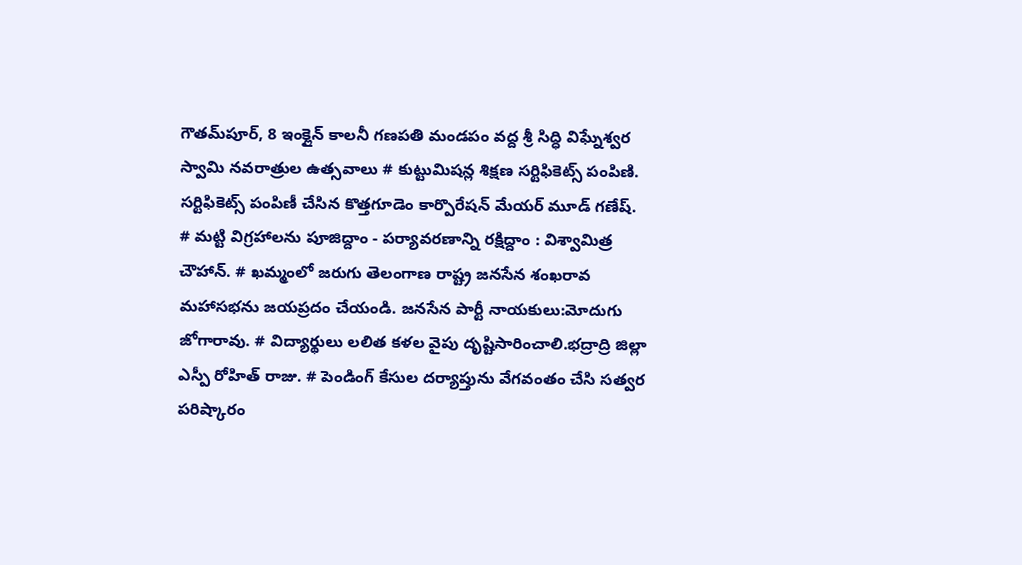గౌతమ్‌పూర్, 8 ఇంక్లైన్ కాలనీ గణపతి మండపం వద్ద శ్రీ సిద్ధి విఘ్నేశ్వర స్వామి నవరాత్రుల ఉత్సవాలు # కుట్టుమిషన్ల శిక్షణ సర్టిఫికెట్స్ పంపిణి. సర్టిఫికెట్స్ పంపిణీ చేసిన కొత్తగూడెం కార్పొరేషన్ మేయర్ మూడ్ గణేష్. # మట్టి విగ్రహాలను పూజిద్దాం - పర్యావరణాన్ని రక్షిద్దాం : విశ్వామిత్ర చౌహాన్. # ఖమ్మంలో జరుగు తెలంగాణ రాష్ట్ర జనసేన శంఖరావ మహాసభను జయప్రదం చేయండి. జనసేన పార్టీ నాయకులు:మోదుగు జోగారావు. # విద్యార్థులు లలిత కళల వైపు దృష్టిసారించాలి.భద్రాద్రి జిల్లా ఎస్పీ రోహిత్ రాజు. # పెండింగ్ కేసుల దర్యాప్తును వేగవంతం చేసి సత్వర పరిష్కారం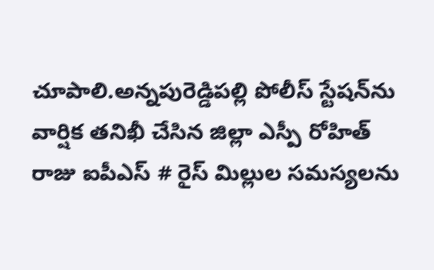చూపాలి.అన్నపురెడ్డిపల్లి పోలీస్ స్టేషన్‌ను వార్షిక తనిఖీ చేసిన జిల్లా ఎస్పీ రోహిత్ రాజు ఐపీఎస్ # రైస్ మిల్లుల సమస్యలను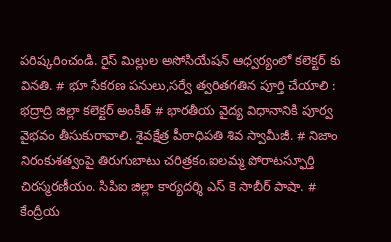పరిష్కరించండి. రైస్ మిల్లుల అసోసియేషన్ ఆధ్వర్యంలో కలెక్టర్ కు వినతి. # భూ సేకరణ పనులు,సర్వే త్వరితగతిన పూర్తి చేయాలి : భద్రాద్రి జిల్లా కలెక్టర్ అంకిత్ # భారతీయ వైద్య విధానానికి పూర్వ వైభవం తీసుకురావాలి. శైవక్షేత్ర పీఠాధిపతి శివ స్వామీజీ. # నిజాం నిరంకుశత్వంపై తిరుగుబాటు చరిత్రకం.ఐలమ్మ పోరాటస్ఫూర్తి చిరస్మరణీయం. సిపిఐ జిల్లా కార్యదర్శి ఎస్ కె సాబీర్ పాషా. # కేంద్రీయ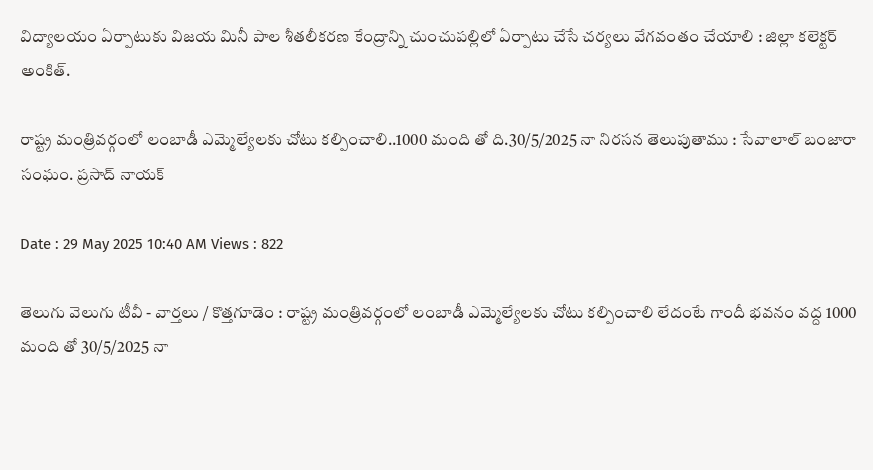విద్యాలయం ఏర్పాటుకు విజయ మినీ పాల శీతలీకరణ కేంద్రాన్ని చుంచుపల్లిలో ఏర్పాటు చేసే చర్యలు వేగవంతం చేయాలి : జిల్లా కలెక్టర్ అంకిత్.

రాష్ట్ర మంత్రివర్గంలో లంబాడీ ఎమ్మెల్యేలకు చోటు కల్పించాలి..1000 మంది తో ది.30/5/2025 నా నిరసన తెలుపుతాము : సేవాలాల్ బంజారా సంఘం. ప్రసాద్ నాయక్

Date : 29 May 2025 10:40 AM Views : 822

తెలుగు వెలుగు టీవీ - వార్తలు / కొత్తగూడెం : రాష్ట్ర మంత్రివర్గంలో లంబాడీ ఎమ్మెల్యేలకు చోటు కల్పించాలి లేదంటే గాందీ భవనం వద్ద 1000 మంది తో 30/5/2025 నా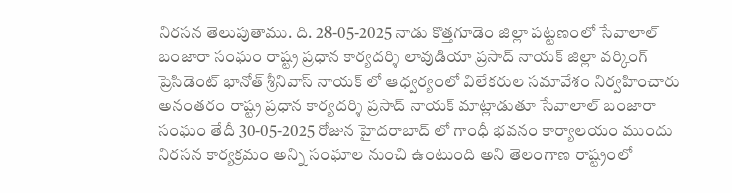నిరసన తెలుపుతాము. ది. 28-05-2025 నాడు కొత్తగూడెం జిల్లా పట్టణంలో సేవాలాల్ బంజారా సంఘం రాష్ట్ర ప్రధాన కార్యదర్శి లావుడియా ప్రసాద్ నాయక్ జిల్లా వర్కింగ్ ప్రెసిడెంట్ భానోత్ శ్రీనివాస్ నాయక్ లో ఆధ్వర్యంలో విలేకరుల సమావేశం నిర్వహించారు అనంతరం రాష్ట్ర ప్రధాన కార్యదర్శి ప్రసాద్ నాయక్ మాట్లాడుతూ సేవాలాల్ బంజారా సంఘం తేదీ 30-05-2025 రోజున హైదరాబాద్ లో గాంధీ భవనం కార్యాలయం ముందు నిరసన కార్యక్రమం అన్ని సంఘాల నుంచి ఉంటుంది అని తెలంగాణ రాష్ట్రంలో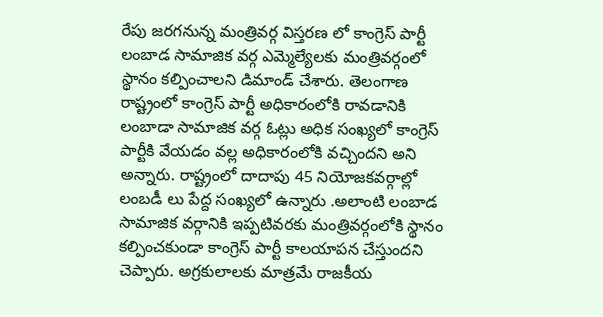రేపు జరగనున్న మంత్రివర్గ విస్తరణ లో కాంగ్రెస్ పార్టీ లంబాడ సామాజిక వర్గ ఎమ్మెల్యేలకు మంత్రివర్గంలో స్థానం కల్పించాలని డిమాండ్ చేశారు. తెలంగాణ రాష్ట్రంలో కాంగ్రెస్ పార్టీ అధికారంలోకి రావడానికి లంబాడా సామాజిక వర్గ ఓట్లు అధిక సంఖ్యలో కాంగ్రెస్ పార్టీకి వేయడం వల్ల అధికారంలోకి వచ్చిందని అని అన్నారు. రాష్ట్రంలో దాదాపు 45 నియోజకవర్గాల్లో లంబడీ లు పేద్ద సంఖ్యలో ఉన్నారు .అలాంటి లంబాడ సామాజిక వర్గానికి ఇప్పటివరకు మంత్రివర్గంలోకి స్థానం కల్పించకుండా కాంగ్రెస్ పార్టీ కాలయాపన చేస్తుందని చెప్పారు. అగ్రకులాలకు మాత్రమే రాజకీయ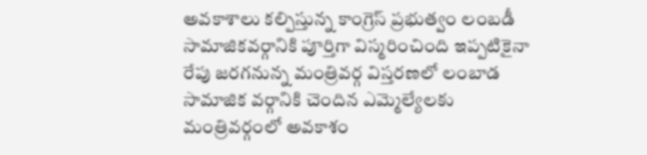అవకాశాలు కల్పిస్తున్న కాంగ్రెస్ ప్రభుత్వం లంబడీ సామాజికవర్గానికి పూర్తిగా విస్మరించింది ఇప్పటికైనా రేపు జరగనున్న మంత్రివర్గ విస్తరణలో లంబాడ సామాజిక వర్గానికి చెందిన ఎమ్మెల్యేలకు మంత్రివర్గంలో అవకాశం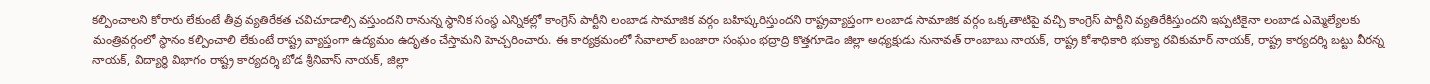కల్పించాలని కోరారు లేకుంటే తీవ్ర వ్యతిరేకత చవిచూడాల్సి వస్తుందని రానున్న స్థానిక సంస్థ ఎన్నికల్లో కాంగ్రెస్ పార్టీని లంబాడ సామాజిక వర్గం బహిష్కరిస్తుందని రాష్ట్రవ్యాప్తంగా లంబాడ సామాజిక వర్గం ఒక్కతాటిపై వచ్చి కాంగ్రెస్ పార్టీని వ్యతిరేకిస్తుందని ఇప్పటికైనా లంబాడ ఎమ్మెల్యేలకు మంత్రివర్గంలో స్థానం కల్పించాలి లేకుంటే రాష్ట్ర వ్యాప్తంగా ఉద్యమం ఉదృతం చేస్తామని హెచ్చరించారు. ఈ కార్యక్రమంలో సేవాలాల్ బంజారా సంఘం భద్రాద్రి కొత్తగూడెం జిల్లా అధ్యక్షుడు నునావత్ రాంబాబు నాయక్, రాష్ట్ర కోశాధికారి భుక్యా రవికుమార్ నాయక్, రాష్ట్ర కార్యదర్శి బట్టు వీరన్న నాయక్, విద్యార్థి విభాగం రాష్ట్ర కార్యదర్శి బోడ శ్రీనివాస్ నాయక్, జిల్లా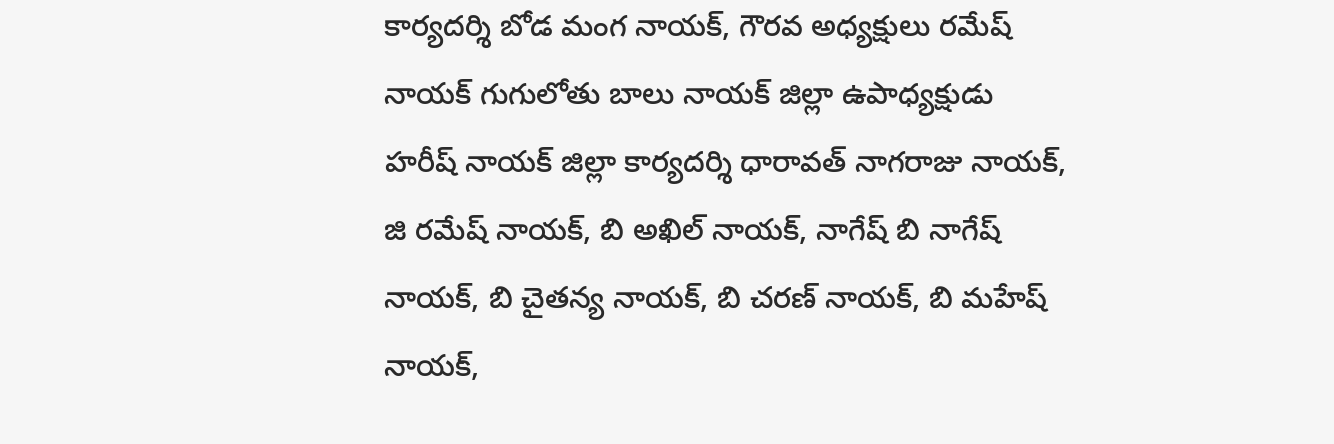కార్యదర్శి బోడ మంగ నాయక్, గౌరవ అధ్యక్షులు రమేష్ నాయక్ గుగులోతు బాలు నాయక్ జిల్లా ఉపాధ్యక్షుడు హరీష్ నాయక్ జిల్లా కార్యదర్శి ధారావత్ నాగరాజు నాయక్, జి రమేష్ నాయక్, బి అఖిల్ నాయక్, నాగేష్ బి నాగేష్ నాయక్, బి చైతన్య నాయక్, బి చరణ్ నాయక్, బి మహేష్ నాయక్,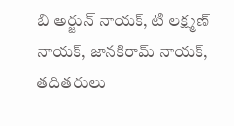బి అర్జున్ నాయక్, టి లక్ష్మణ్ నాయక్, జానకిరామ్ నాయక్, తదితరులు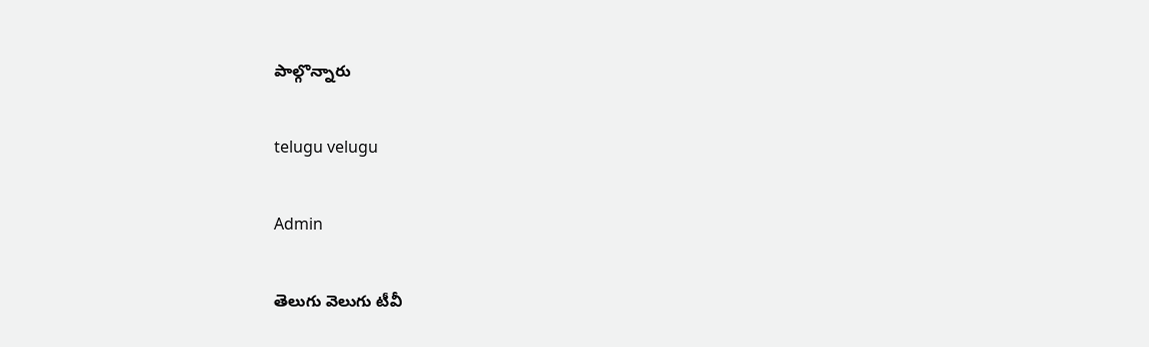పాల్గొన్నారు

telugu velugu

Admin

తెలుగు వెలుగు టీవీ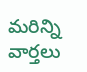మరిన్ని వార్తలు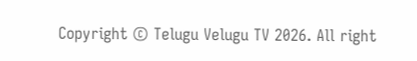Copyright © Telugu Velugu TV 2026. All right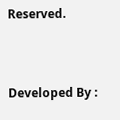Reserved.



Developed By :